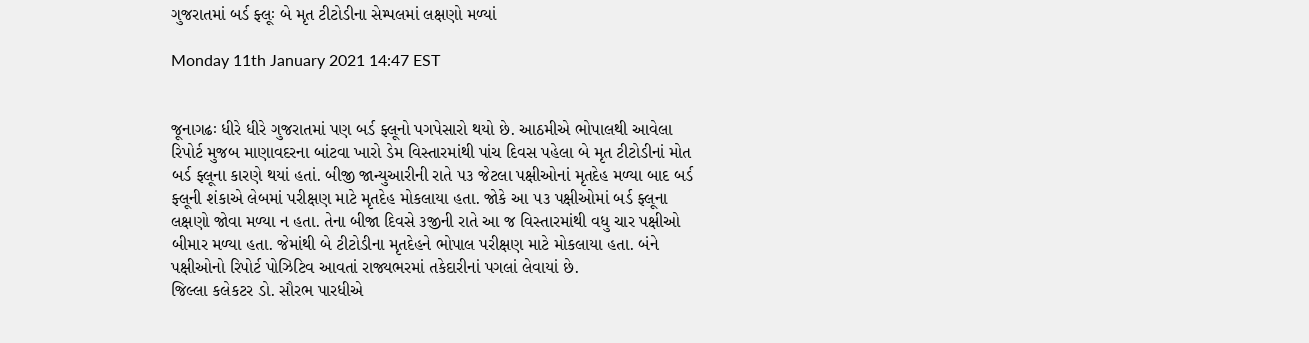ગુજરાતમાં બર્ડ ફ્લૂઃ બે મૃત ટીટોડીના સેમ્પલમાં લક્ષણો મળ્યાં

Monday 11th January 2021 14:47 EST


જૂનાગઢઃ ધીરે ધીરે ગુજરાતમાં પણ બર્ડ ફ્લૂનો પગપેસારો થયો છે. આઠમીએ ભોપાલથી આવેલા રિપોર્ટ મુજબ માણાવદરના બાંટવા ખારો ડેમ વિસ્તારમાંથી પાંચ દિવસ પહેલા બે મૃત ટીટોડીનાં મોત બર્ડ ફ્લૂના કારણે થયાં હતાં. બીજી જાન્યુઆરીની રાતે ૫૩ જેટલા પક્ષીઓનાં મૃતદેહ મળ્યા બાદ બર્ડ ફ્લૂની શંકાએ લેબમાં પરીક્ષણ માટે મૃતદેહ મોકલાયા હતા. જોકે આ ૫૩ પક્ષીઓમાં બર્ડ ફ્લૂના લક્ષણો જોવા મળ્યા ન હતા. તેના બીજા દિવસે ૩જીની રાતે આ જ વિસ્તારમાંથી વધુ ચાર પક્ષીઓ બીમાર મળ્યા હતા. જેમાંથી બે ટીટોડીના મૃતદેહને ભોપાલ પરીક્ષણ માટે મોકલાયા હતા. બંને પક્ષીઓનો રિપોર્ટ પોઝિટિવ આવતાં રાજ્યભરમાં તકેદારીનાં પગલાં લેવાયાં છે.
જિલ્લા કલેકટર ડો. સૌરભ પારધીએ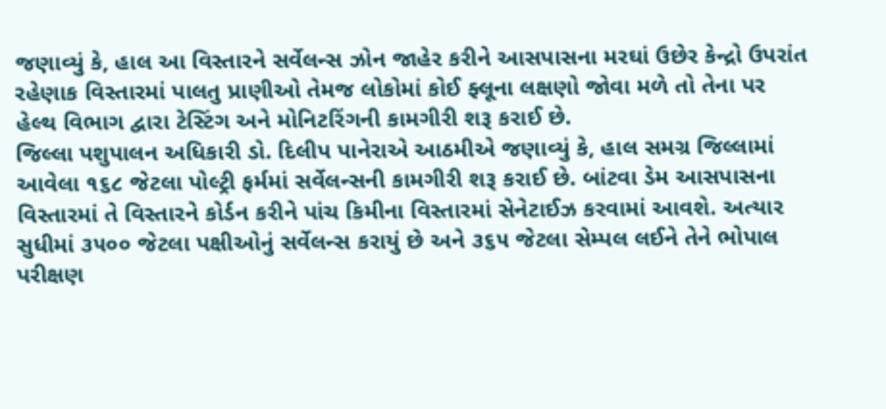જણાવ્યું કે, હાલ આ વિસ્તારને સર્વેલન્સ ઝોન જાહેર કરીને આસપાસના મરઘાં ઉછેર કેન્દ્રો ઉપરાંત રહેણાક વિસ્તારમાં પાલતુ પ્રાણીઓ તેમજ લોકોમાં કોઈ ફ્લૂના લક્ષણો જોવા મળે તો તેના પર હેલ્થ વિભાગ દ્વારા ટેસ્ટિંગ અને મોનિટરિંગની કામગીરી શરૂ કરાઈ છે.
જિલ્લા પશુપાલન અધિકારી ડો. દિલીપ પાનેરાએ આઠમીએ જણાવ્યું કે, હાલ સમગ્ર જિલ્લામાં આવેલા ૧૬૮ જેટલા પોલ્ટ્રી ફર્મમાં સર્વેલન્સની કામગીરી શરૂ કરાઈ છે. બાંટવા ડેમ આસપાસના વિસ્તારમાં તે વિસ્તારને કોર્ડન કરીને પાંચ કિમીના વિસ્તારમાં સેનેટાઈઝ કરવામાં આવશે. અત્યાર સુધીમાં ૩૫૦૦ જેટલા પક્ષીઓનું સર્વેલન્સ કરાયું છે અને ૩૬૫ જેટલા સેમ્પલ લઈને તેને ભોપાલ પરીક્ષણ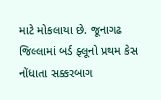માટે મોકલાયા છે. જૂનાગઢ જિલ્લામાં બર્ડ ફ્લૂનો પ્રથમ કેસ નોંધાતા સક્કરબાગ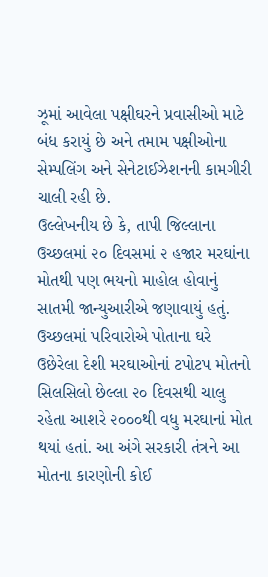ઝૂમાં આવેલા પક્ષીઘરને પ્રવાસીઓ માટે બંધ કરાયું છે અને તમામ પક્ષીઓના સેમ્પલિંગ અને સેનેટાઈઝેશનની કામગીરી ચાલી રહી છે.
ઉલ્લેખનીય છે કે, તાપી જિલ્લાના ઉચ્છલમાં ૨૦ દિવસમાં ૨ હજાર મરઘાંના મોતથી પણ ભયનો માહોલ હોવાનું સાતમી જાન્યુઆરીએ જણાવાયું હતું. ઉચ્છલમાં પરિવારોએ પોતાના ઘરે ઉછેરેલા દેશી મરઘાઓનાં ટપોટપ મોતનો સિલસિલો છેલ્લા ૨૦ દિવસથી ચાલુ રહેતા આશરે ૨૦૦૦થી વધુ મરઘાનાં મોત થયાં હતાં. આ અંગે સરકારી તંત્રને આ મોતના કારણોની કોઈ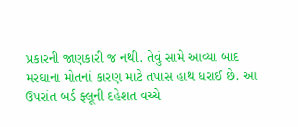પ્રકારની જાણકારી જ નથી. તેવું સામે આવ્યા બાદ મરઘાના મોતનાં કારણ માટે તપાસ હાથ ધરાઈ છે. આ ઉપરાંત બર્ડ ફ્લૂની દહેશત વચ્ચે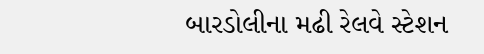બારડોલીના મઢી રેલવે સ્ટેશન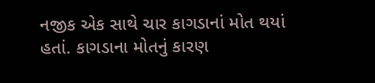નજીક એક સાથે ચાર કાગડાનાં મોત થયાં હતાં. કાગડાના મોતનું કારણ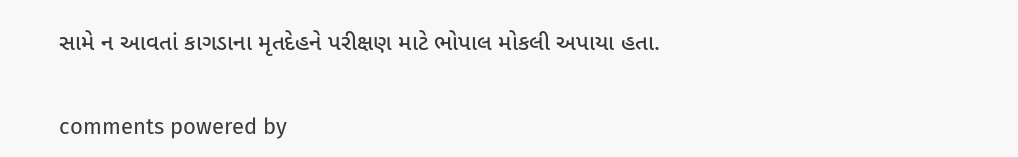સામે ન આવતાં કાગડાના મૃતદેહને પરીક્ષણ માટે ભોપાલ મોકલી અપાયા હતા.


comments powered by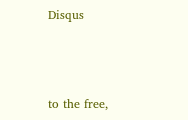Disqus



to the free,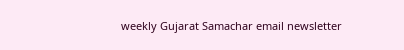weekly Gujarat Samachar email newsletter